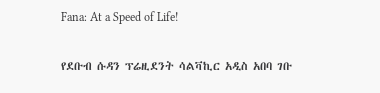Fana: At a Speed of Life!

የደቡብ ሱዳን ፕሬዚደንት ሳልቫኪር አዲስ አበባ ገቡ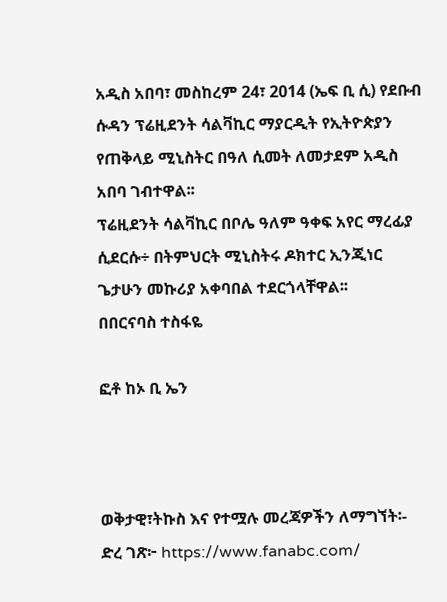አዲስ አበባ፣ መስከረም 24፣ 2014 (ኤፍ ቢ ሲ) የደቡብ ሱዳን ፕሬዚደንት ሳልቫኪር ማያርዲት የኢትዮጵያን የጠቅላይ ሚኒስትር በዓለ ሲመት ለመታደም አዲስ አበባ ገብተዋል፡፡
ፕሬዚደንት ሳልቫኪር በቦሌ ዓለም ዓቀፍ አየር ማረፊያ ሲደርሱ÷ በትምህርት ሚኒስትሩ ዶክተር ኢንጂነር ጌታሁን መኩሪያ አቀባበል ተደርጎላቸዋል፡፡
በበርናባስ ተስፋዬ

ፎቶ ከኦ ቢ ኤን



ወቅታዊ፣ትኩስ እና የተሟሉ መረጃዎችን ለማግኘት፡-
ድረ ገጽ፦ https://www.fanabc.com/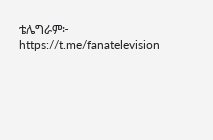ቴሌግራም፦ https://t.me/fanatelevision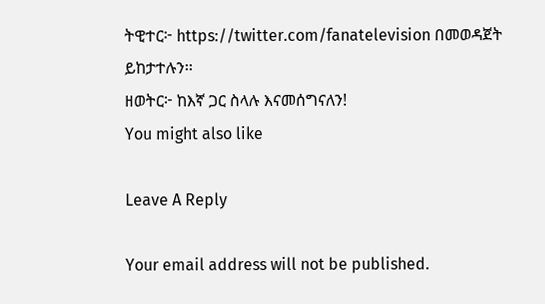ትዊተር፦ https://twitter.com/fanatelevision በመወዳጀት ይከታተሉን፡፡
ዘወትር፦ ከእኛ ጋር ስላሉ እናመሰግናለን!
You might also like

Leave A Reply

Your email address will not be published.